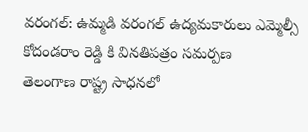వరంగల్: ఉమ్మడి వరంగల్ ఉద్యమకారులు ఎమ్మెల్సీ కోదండరాం రెడ్డి కి వినతిపత్రం సమర్పణ
తెలంగాణ రాష్ట్ర సాధనలో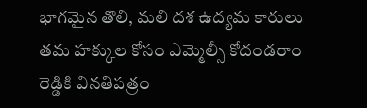భాగమైన తొలి, మలి దశ ఉద్యమ కారులు తమ హక్కుల కోసం ఎమ్మెల్సీ కోదండరాం రెడ్డికి వినతిపత్రం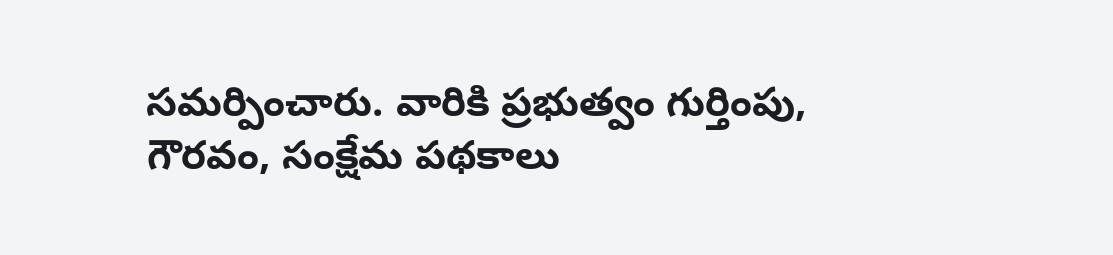సమర్పించారు. వారికి ప్రభుత్వం గుర్తింపు, గౌరవం, సంక్షేమ పథకాలు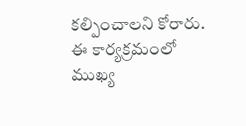కల్పించాలని కోరారు. ఈ కార్యక్రమంలో ముఖ్య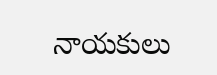నాయకులు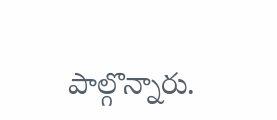పాల్గొన్నారు.